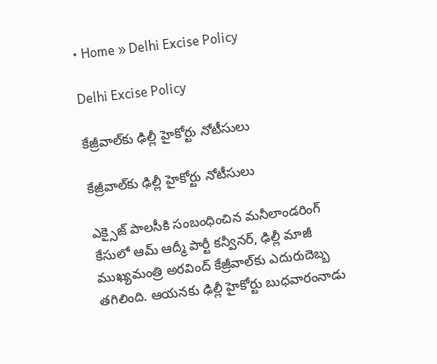• Home » Delhi Excise Policy

Delhi Excise Policy

కేజ్రీవాల్‌కు ఢిల్లీ హైకోర్టు నోటీసులు

కేజ్రీవాల్‌కు ఢిల్లీ హైకోర్టు నోటీసులు

ఎక్సైజ్ పాలసీకి సంబంధించిన మనీలాండరింగ్ కేసులో ఆమ్ ఆద్మీ పార్టీ కన్వీనర్, ఢిల్లీ మాజీ ముఖ్యమంత్రి అరవింద్ కేజ్రీవాల్‌కు ఎదురుదెబ్బ తగిలింది. ఆయనకు ఢిల్లీ హైకోర్టు బుధవారంనాడు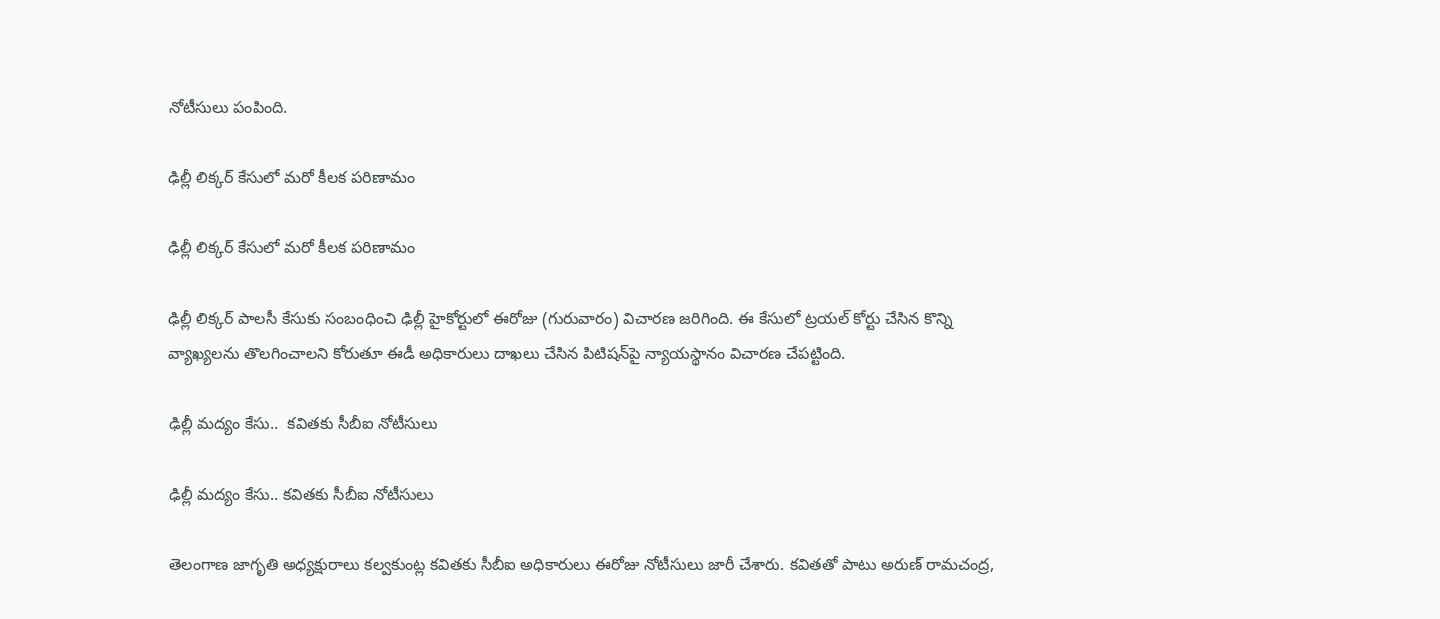నోటీసులు పంపింది.

ఢిల్లీ లిక్కర్ కేసులో మరో కీలక పరిణామం

ఢిల్లీ లిక్కర్ కేసులో మరో కీలక పరిణామం

ఢిల్లీ లిక్కర్ పాలసీ కేసుకు సంబంధించి ఢిల్లీ హైకోర్టులో ఈరోజు (గురువారం) విచారణ జరిగింది. ఈ కేసులో ట్రయల్ కోర్టు చేసిన కొన్ని వ్యాఖ్యలను తొలగించాలని కోరుతూ ఈడీ అధికారులు దాఖలు చేసిన పిటిషన్‌పై న్యాయస్థానం విచారణ చేపట్టింది.

ఢిల్లీ మద్యం కేసు..  కవితకు సీబీఐ నోటీసులు

ఢిల్లీ మద్యం కేసు.. కవితకు సీబీఐ నోటీసులు

తెలంగాణ జాగృతి అధ్యక్షురాలు కల్వకుంట్ల కవితకు సీబీఐ అధికారులు ఈరోజు నోటీసులు జారీ చేశారు. కవితతో పాటు అరుణ్ రామచంద్ర,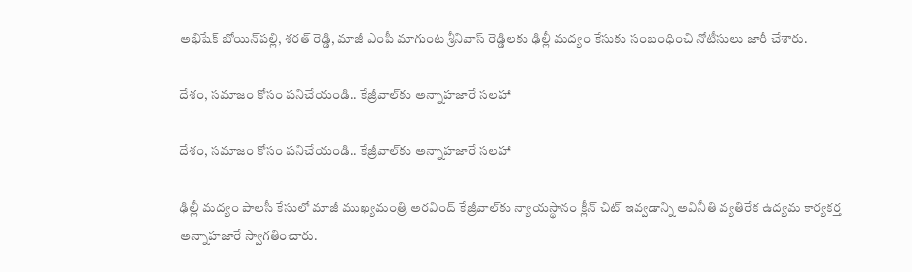అభిషేక్ బోయిన్‌పల్లి, శరత్ రెడ్డి, మాజీ ఎంపీ మాగుంట శ్రీనివాస్ రెడ్డిలకు ఢిల్లీ మద్యం కేసుకు సంబంధించి నోటీసులు జారీ చేశారు.

దేశం, సమాజం కోసం పనిచేయండి.. కేజ్రీవాల్‌కు అన్నాహజారే సలహా

దేశం, సమాజం కోసం పనిచేయండి.. కేజ్రీవాల్‌కు అన్నాహజారే సలహా

ఢిల్లీ మద్యం పాలసీ కేసులో మాజీ ముఖ్యమంత్రి అరవింద్ కేజ్రీవాల్‌కు న్యాయస్థానం క్లీన్ చిట్ ఇవ్వడాన్ని అవినీతి వ్యతిరేక ఉద్యమ కార్యకర్త అన్నాహజారే స్వాగతించారు.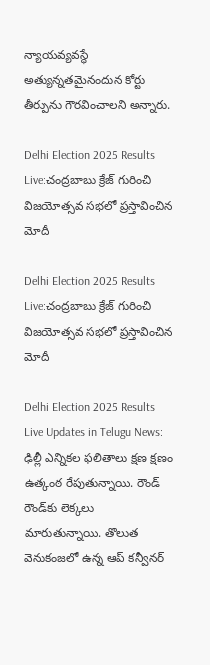న్యాయవ్యవస్థే అత్యున్నతమైనందున కోర్టు తీర్పును గౌరవించాలని అన్నారు.

Delhi Election 2025 Results Live:చంద్రబాబు క్రేజ్ గురించి విజయోత్సవ సభలో ప్రస్తావించిన మోదీ

Delhi Election 2025 Results Live:చంద్రబాబు క్రేజ్ గురించి విజయోత్సవ సభలో ప్రస్తావించిన మోదీ

Delhi Election 2025 Results Live Updates in Telugu News: ఢిల్లీ ఎన్నికల ఫలితాలు క్షణ క్షణం ఉత్కంఠ రేపుతున్నాయి. రౌండ్ రౌండ్‌కు లెక్కలు మారుతున్నాయి. తొలుత వెనుకంజలో ఉన్న ఆప్ కన్వీనర్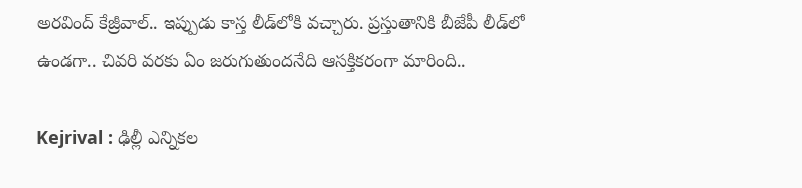అరవింద్ కేజ్రీవాల్.. ఇప్పుడు కాస్త లీడ్‌లోకి వచ్చారు. ప్రస్తుతానికి బీజేపీ లీడ్‌లో ఉండగా.. చివరి వరకు ఏం జరుగుతుందనేది ఆసక్తికరంగా మారింది..

Kejrival : ఢిల్లీ ఎన్నికల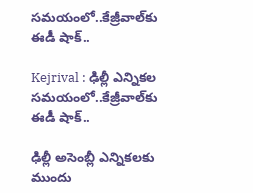సమయంలో..కేజ్రీవాల్‌కు ఈడీ షాక్..

Kejrival : ఢిల్లీ ఎన్నికల సమయంలో..కేజ్రీవాల్‌కు ఈడీ షాక్..

ఢిల్లీ అసెంబ్లీ ఎన్నికలకు ముందు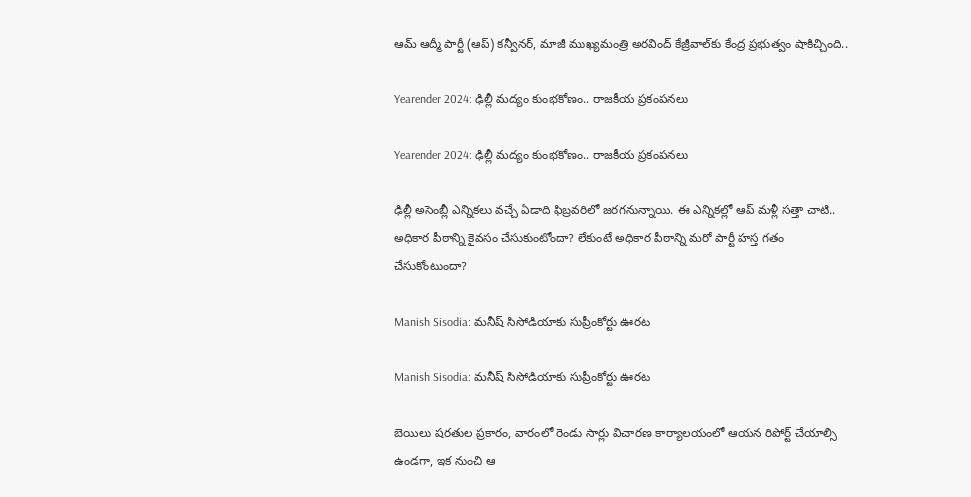ఆమ్ ఆద్మీ పార్టీ (ఆప్) కన్వీనర్, మాజీ ముఖ్యమంత్రి అరవింద్ కేజ్రీవాల్‌కు కేంద్ర ప్రభుత్వం షాకిచ్చింది..

Yearender 2024: ఢిల్లీ మద్యం కుంభకోణం.. రాజకీయ ప్రకంపనలు

Yearender 2024: ఢిల్లీ మద్యం కుంభకోణం.. రాజకీయ ప్రకంపనలు

ఢిల్లీ అసెంబ్లీ ఎన్నికలు వచ్చే ఏడాది ఫిబ్రవరిలో జరగనున్నాయి. ఈ ఎన్నికల్లో ఆప్ మళ్లీ సత్తా చాటి.. అధికార పీఠాన్ని కైవసం చేసుకుంటోందా? లేకుంటే అధికార పీఠాన్ని మరో పార్టీ హస్త గతం చేసుకోంటుందా?

Manish Sisodia: మనీష్ సిసోడియాకు సుప్రీంకోర్టు ఊరట

Manish Sisodia: మనీష్ సిసోడియాకు సుప్రీంకోర్టు ఊరట

బెయిలు షరతుల ప్రకారం, వారంలో రెండు సార్లు విచారణ కార్యాలయంలో ఆయన రిపోర్ట్ చేయాల్సి ఉండగా, ఇక నుంచి ఆ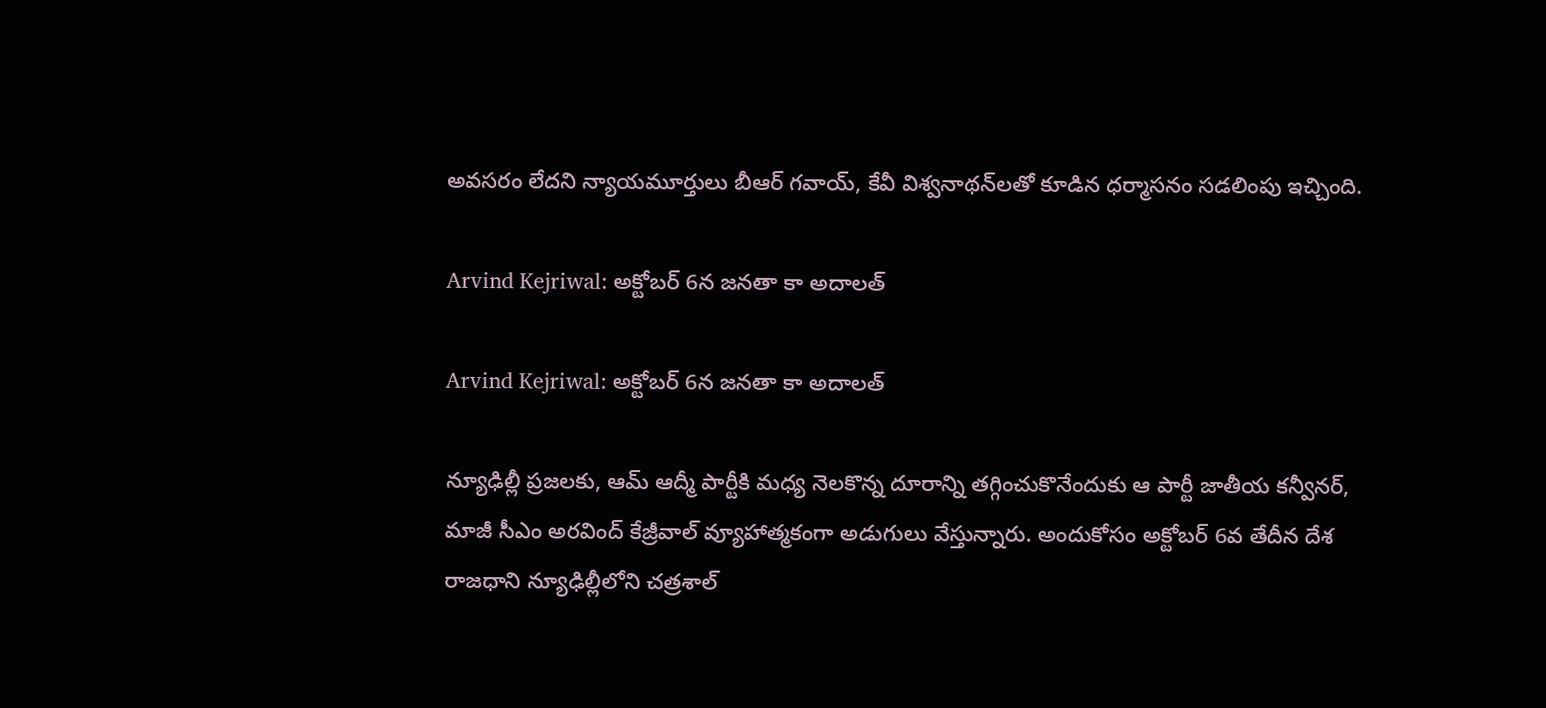అవసరం లేదని న్యాయమూర్తులు బీఆర్ గవాయ్, కేవీ విశ్వనాథన్‌లతో కూడిన ధర్మాసనం సడలింపు ఇచ్చింది.

Arvind Kejriwal: అక్టోబర్ 6న జనతా కా అదాలత్

Arvind Kejriwal: అక్టోబర్ 6న జనతా కా అదాలత్

న్యూఢిల్లీ ప్రజలకు, ఆమ్ ఆద్మీ పార్టీకి మధ్య నెలకొన్న దూరాన్ని తగ్గించుకొనేందుకు ఆ పార్టీ జాతీయ కన్వీనర్, మాజీ సీఎం అరవింద్ కేజ్రీవాల్ వ్యూహాత్మకంగా అడుగులు వేస్తున్నారు. అందుకోసం అక్టోబర్ 6వ తేదీన దేశ రాజధాని న్యూఢిల్లీలోని చత్రశాల్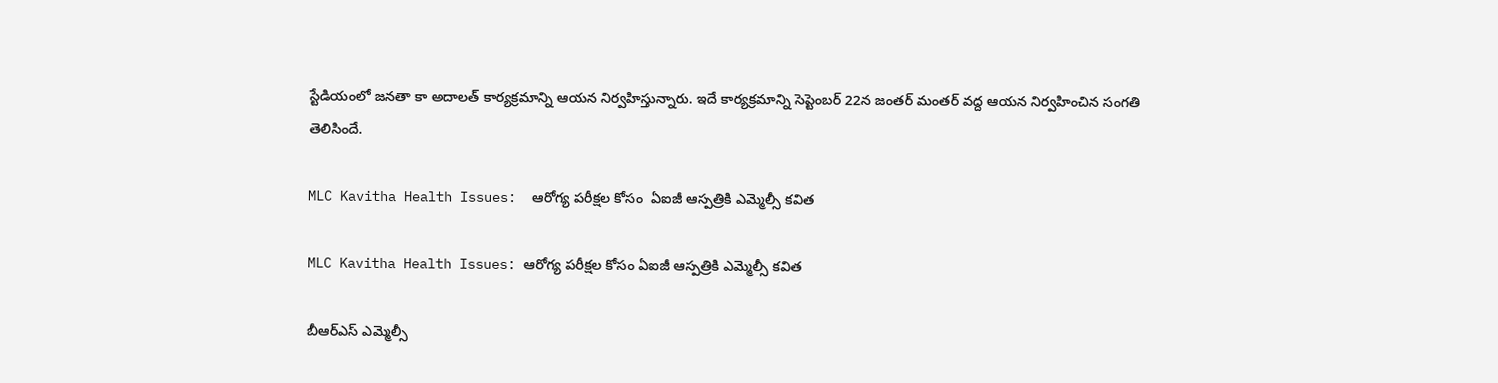స్టేడియంలో జనతా కా అదాలత్ కార్యక్రమాన్ని ఆయన నిర్వహిస్తున్నారు. ఇదే కార్యక్రమాన్ని సెప్టెంబర్ 22న జంతర్ మంతర్ వద్ద ఆయన నిర్వహించిన సంగతి తెలిసిందే.

MLC Kavitha Health Issues:  ఆరోగ్య పరీక్షల కోసం  ఏఐజీ ఆస్పత్రికి ఎమ్మెల్సీ కవిత

MLC Kavitha Health Issues: ఆరోగ్య పరీక్షల కోసం ఏఐజీ ఆస్పత్రికి ఎమ్మెల్సీ కవిత

బీఆర్ఎస్ ఎమ్మెల్సీ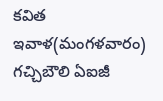కవిత ఇవాళ(మంగళవారం) గచ్చిబౌలి ఏఐజీ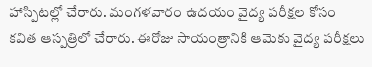హాస్పిటల్లో చేరారు. మంగళవారం ఉదయం వైద్య పరీక్షల కోసం కవిత ఆస్పత్రిలో చేరారు. ఈరోజు సాయంత్రానికి ఆమెకు వైద్య పరీక్షలు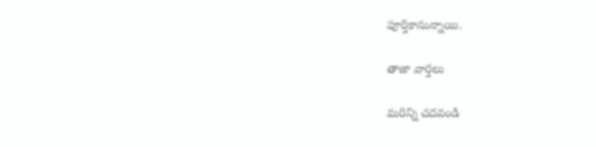పూర్తికానున్నాయి.

తాజా వార్తలు

మరిన్ని చదవండి